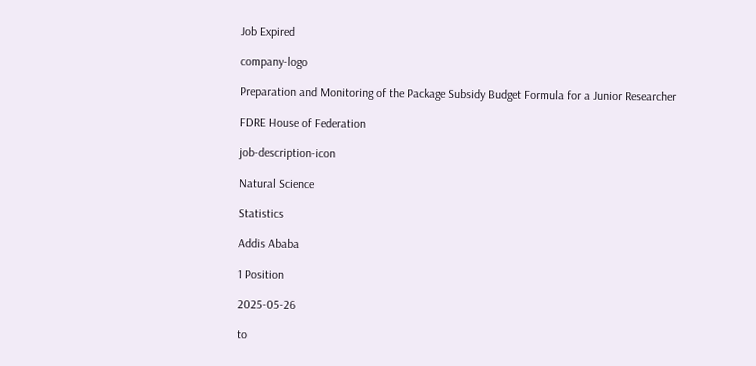Job Expired

company-logo

Preparation and Monitoring of the Package Subsidy Budget Formula for a Junior Researcher

FDRE House of Federation

job-description-icon

Natural Science

Statistics

Addis Ababa

1 Position

2025-05-26

to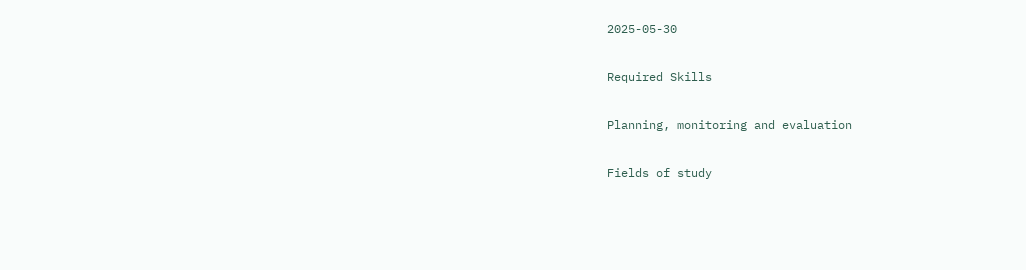2025-05-30

Required Skills

Planning, monitoring and evaluation

Fields of study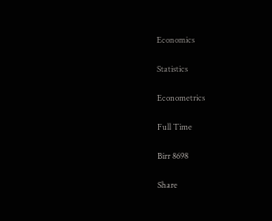Economics

Statistics

Econometrics

Full Time

Birr 8698

Share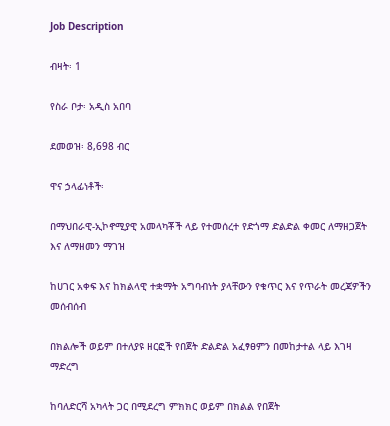Job Description

ብዛት፡ 1

የስራ ቦታ፡ አዲስ አበባ

ደመወዝ፡ 8,698 ብር

ዋና ኃላፊነቶች፡

በማህበራዊ-ኢኮኖሚያዊ አመላካቾች ላይ የተመሰረተ የድጎማ ድልድል ቀመር ለማዘጋጀት እና ለማዘመን ማገዝ

ከሀገር አቀፍ እና ከክልላዊ ተቋማት አግባብነት ያላቸውን የቁጥር እና የጥራት መረጃዎችን መሰብሰብ

በክልሎች ወይም በተለያዩ ዘርፎች የበጀት ድልድል አፈፃፀምን በመከታተል ላይ እገዛ ማድረግ

ከባለድርሻ አካላት ጋር በሚደረግ ምክክር ወይም በክልል የበጀት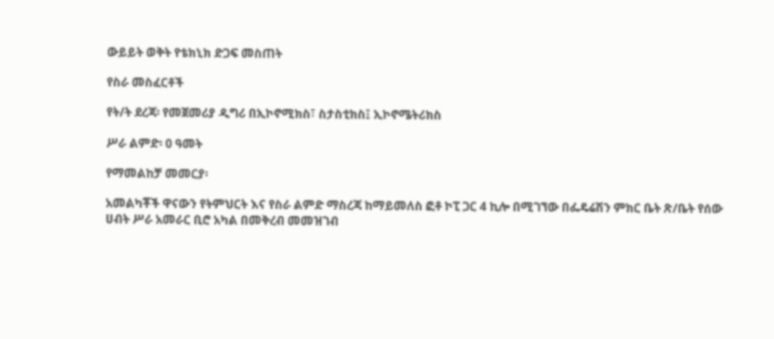ውይይት ወቅት የቴክኒክ ድጋፍ መስጠት

የስራ መስፈርቶች

የት/ት ደረጃ፡ የመጀመሪያ ዲግሪ በኢኮኖሚክስ፣ ስታስቲክስ፤ ኢኮኖሜትሪክስ

ሥራ ልምድ፡ 0 ዓመት

የማመልከቻ መመርያ፡

አመልካቾች ዋናውን የትምህርት እና የስራ ልምድ ማስረጃ ከማይመለስ ፎቶ ኮፒ ጋር 4 ኪሎ በሚገኘው በፌዴሬሽን ምክር ቤት ጽ/ቤት የሰው ሀብት ሥራ አመራር ቢሮ አካል በመቅረብ መመዝገብ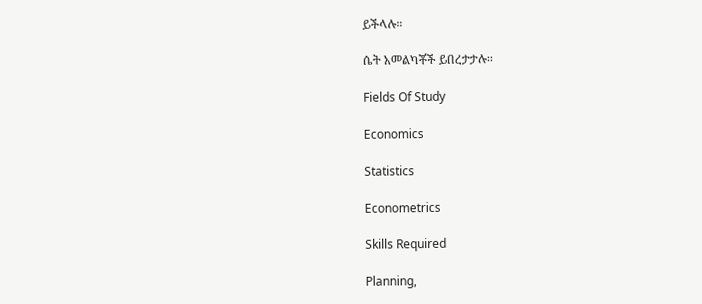ይችላሉ።

ሴት አመልካቾች ይበረታታሉ፡፡

Fields Of Study

Economics

Statistics

Econometrics

Skills Required

Planning,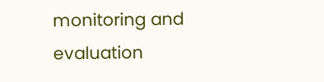monitoring and evaluation